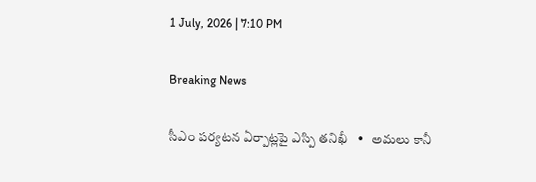1 July, 2026 | 7:10 PM

Breaking News

సీఎం పర్యటన ఏర్పాట్లపై ఎస్పి తనిఖీ   •   అమలు కానీ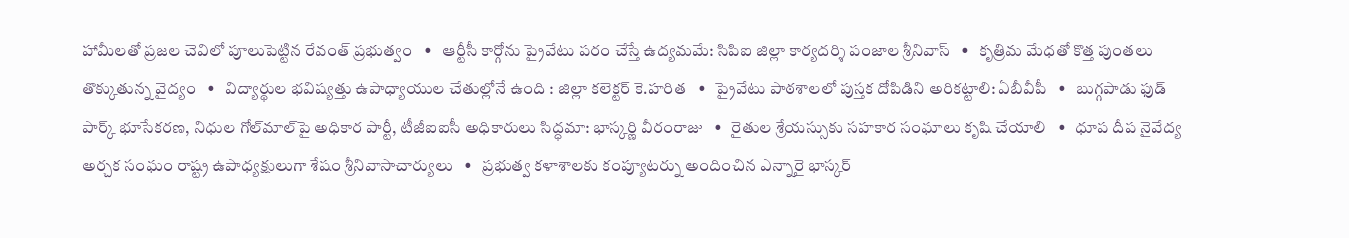హామీలతో ప్రజల చెవిలో పూలుపెట్టిన రేవంత్ ప్రభుత్వం   •   ఆర్టీసీ కార్గోను ప్రైవేటు పరం చేస్తే ఉద్యమమే: సిపిఐ జిల్లా కార్యదర్శి పంజాల శ్రీనివాస్   •   కృత్రిమ మేధతో కొత్త పుంతలు తొక్కుతున్న వైద్యం   •   విద్యార్థుల భవిష్యత్తు ఉపాధ్యాయుల చేతుల్లోనే ఉంది : జిల్లా కలెక్టర్ కె.హరిత   •   ప్రైవేటు పాఠశాలలో పుస్తక దోపిడిని అరికట్టాలి: ఏబీవీపీ   •   బుగ్గపాడు ఫుడ్ పార్క్ భూసేకరణ, నిధుల గోల్‌మాల్‌పై అధికార పార్టీ, టీజీఐఐసీ అధికారులు సిద్ధమా: భాస్కర్ణి వీరంరాజు   •   రైతుల శ్రేయస్సుకు సహకార సంఘాలు కృషి చేయాలి   •   ధూప దీప నైవేద్య అర్చక సంఘం రాష్ట్ర ఉపాధ్యక్షులుగా శేషం శ్రీనివాసాచార్యులు   •   ప్రభుత్వ కళాశాలకు కంప్యూటర్ను అందించిన ఎన్నారై భాస్కర్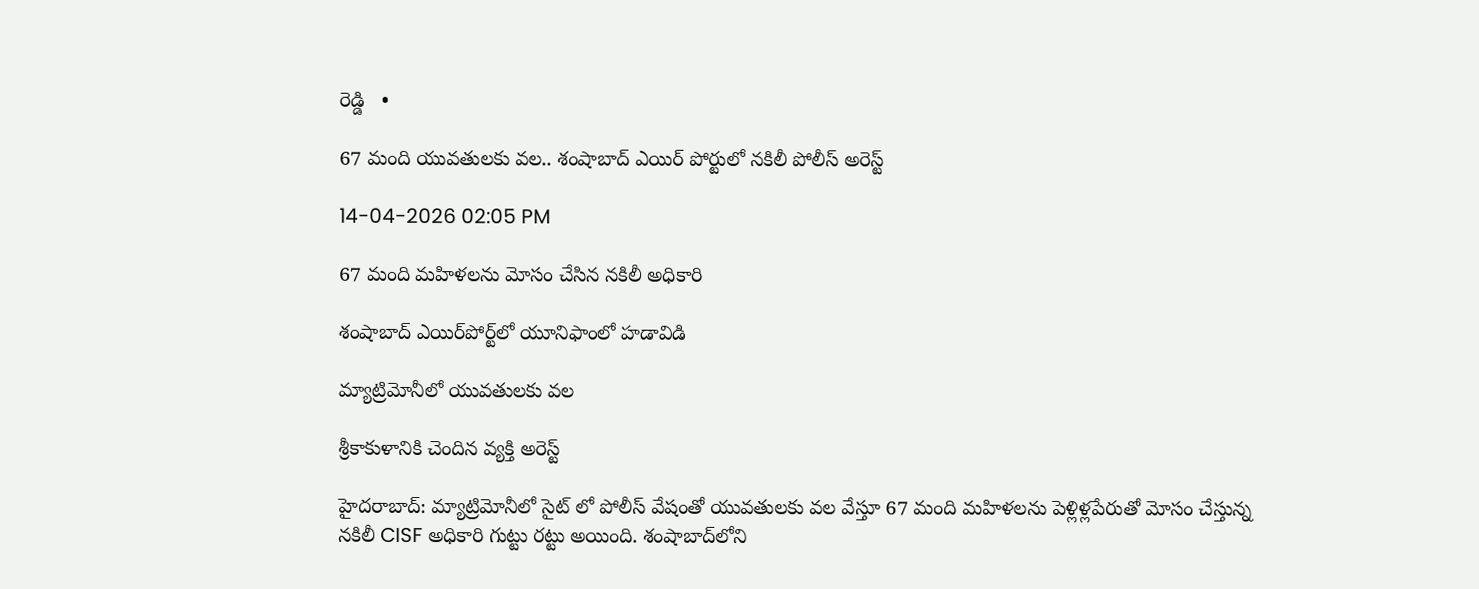రెడ్డి   •

67 మంది యువతులకు వల.. శంషాబాద్ ఎయిర్ పోర్టులో న‌కిలీ పోలీస్ అరెస్ట్

14-04-2026 02:05 PM

67 మంది మహిళలను మోసం చేసిన న‌కిలీ అధికారి

శంషాబాద్ ఎయిర్‌పోర్ట్‌లో యూనిఫాంలో హడావిడి

మ్యాట్రిమోనీలో యువతులకు వల

శ్రీకాకుళానికి చెందిన వ్యక్తి అరెస్ట్

హైదరాబాద్: మ్యాట్రిమోనీలో సైట్ లో పోలీస్ వేషంతో యువతులకు వల వేస్తూ 67 మంది మహిళలను పెళ్లిళ్లపేరుతో మోసం చేస్తున్న న‌కిలీ CISF అధికారి గుట్టు రట్టు అయింది. శంషాబాద్‌లోని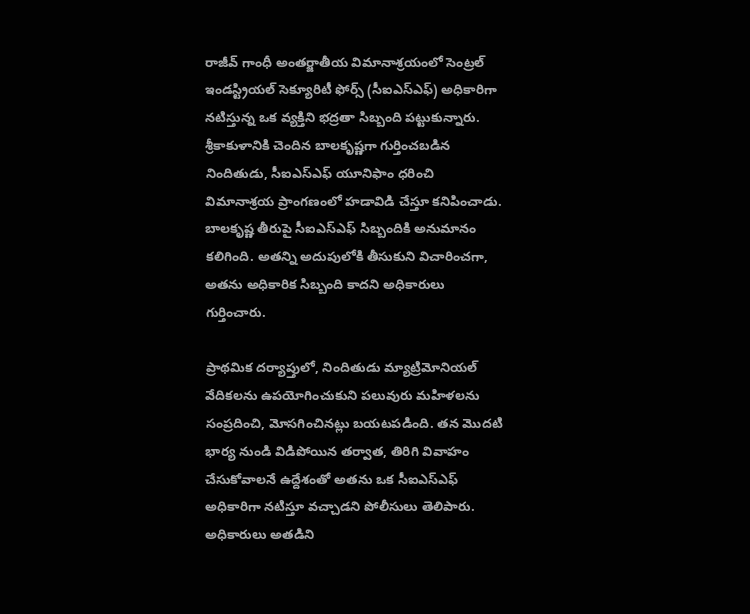రాజీవ్ గాంధీ అంతర్జాతీయ విమానాశ్రయంలో సెంట్రల్ ఇండస్ట్రియల్ సెక్యూరిటీ ఫోర్స్ (సీఐఎస్ఎఫ్) అధికారిగా నటిస్తున్న ఒక వ్యక్తిని భద్రతా సిబ్బంది పట్టుకున్నారు. శ్రీకాకుళానికి చెందిన బాలకృష్ణగా గుర్తించబడిన నిందితుడు, సీఐఎస్ఎఫ్ యూనిఫాం ధరించి విమానాశ్రయ ప్రాంగణంలో హడావిడి చేస్తూ కనిపించాడు. బాలకృష్ణ తీరుపై సీఐఎస్ఎఫ్ సిబ్బందికి అనుమానం కలిగింది. అతన్ని అదుపులోకి తీసుకుని విచారించగా, అతను అధికారిక సిబ్బంది కాదని అధికారులు గుర్తించారు.

ప్రాథమిక దర్యాప్తులో, నిందితుడు మ్యాట్రిమోనియల్ వేదికలను ఉపయోగించుకుని పలువురు మహిళలను సంప్రదించి, మోసగించినట్లు బయటపడింది. తన మొదటి భార్య నుండి విడిపోయిన తర్వాత, తిరిగి వివాహం చేసుకోవాలనే ఉద్దేశంతో అతను ఒక సీఐఎస్ఎఫ్ అధికారిగా నటిస్తూ వచ్చాడని పోలీసులు తెలిపారు. అధికారులు అతడిని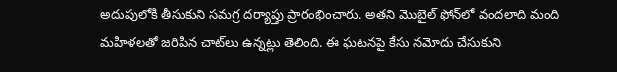అదుపులోకి తీసుకుని సమగ్ర దర్యాప్తు ప్రారంభించారు. అతని మొబైల్ ఫోన్‌లో వందలాది మంది మహిళలతో జరిపిన చాట్‌లు ఉన్నట్లు తెలింది. ఈ ఘటనపై కేసు నమోదు చేసుకుని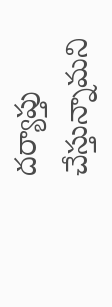దర్యాప్తు చేస్తున్నామని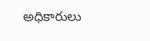అధికారులు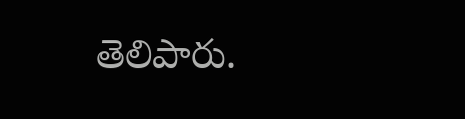తెలిపారు.